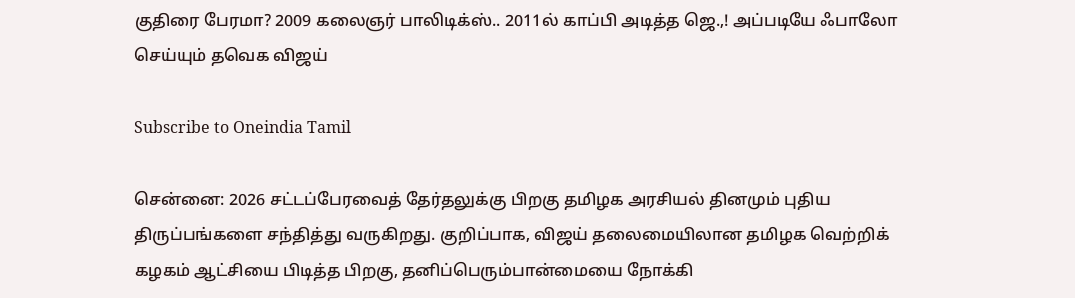குதிரை பேரமா? 2009 கலைஞர் பாலிடிக்ஸ்.. 2011ல் காப்பி அடித்த ஜெ.,! அப்படியே ஃபாலோ செய்யும் தவெக விஜய்

Subscribe to Oneindia Tamil

சென்னை: 2026 சட்டப்பேரவைத் தேர்தலுக்கு பிறகு தமிழக அரசியல் தினமும் புதிய திருப்பங்களை சந்தித்து வருகிறது. குறிப்பாக, விஜய் தலைமையிலான தமிழக வெற்றிக் கழகம் ஆட்சியை பிடித்த பிறகு, தனிப்பெரும்பான்மையை நோக்கி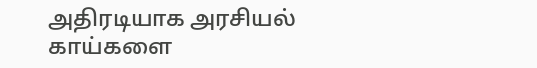அதிரடியாக அரசியல் காய்களை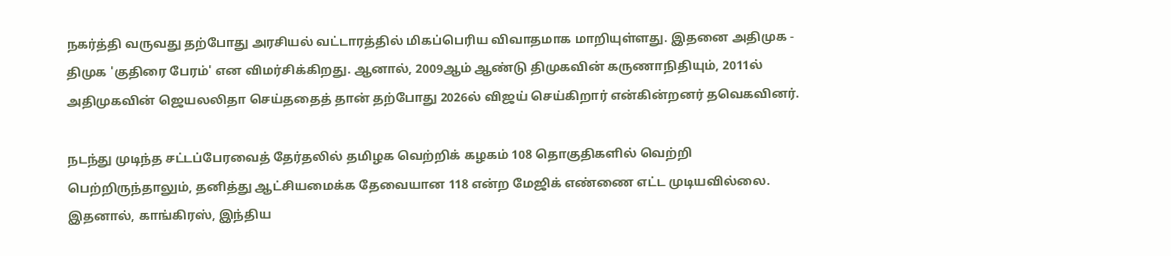நகர்த்தி வருவது தற்போது அரசியல் வட்டாரத்தில் மிகப்பெரிய விவாதமாக மாறியுள்ளது. இதனை அதிமுக - திமுக 'குதிரை பேரம்' என விமர்சிக்கிறது. ஆனால், 2009ஆம் ஆண்டு திமுகவின் கருணாநிதியும், 2011ல் அதிமுகவின் ஜெயலலிதா செய்ததைத் தான் தற்போது 2026ல் விஜய் செய்கிறார் என்கின்றனர் தவெகவினர்.

நடந்து முடிந்த சட்டப்பேரவைத் தேர்தலில் தமிழக வெற்றிக் கழகம் 108 தொகுதிகளில் வெற்றி பெற்றிருந்தாலும், தனித்து ஆட்சியமைக்க தேவையான 118 என்ற மேஜிக் எண்ணை எட்ட முடியவில்லை. இதனால், காங்கிரஸ், இந்திய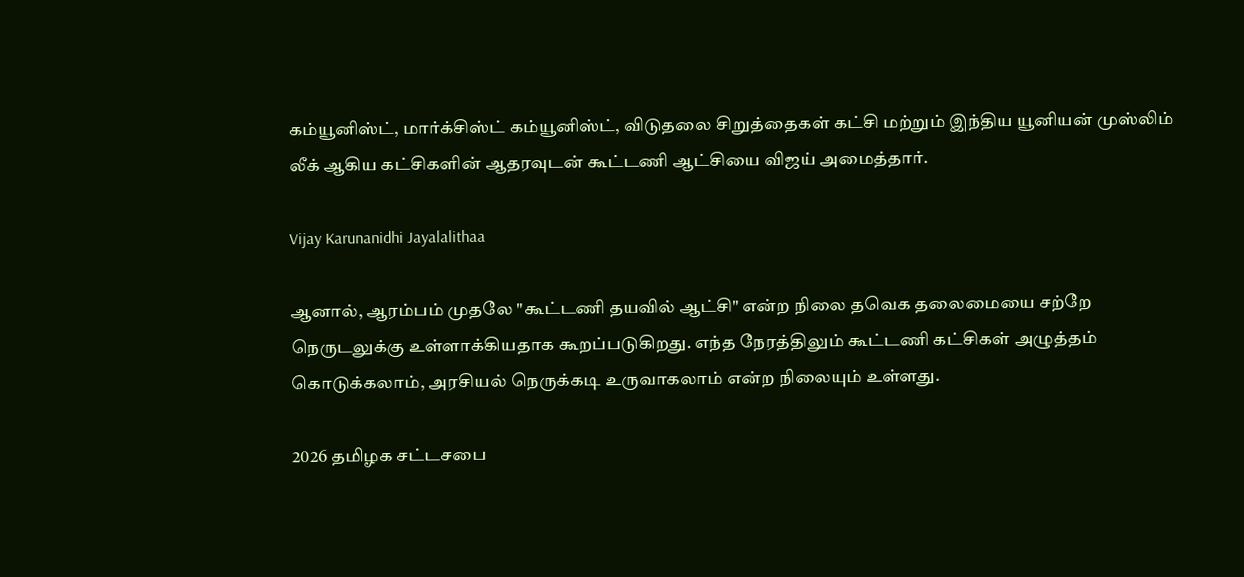கம்யூனிஸ்ட், மார்க்சிஸ்ட் கம்யூனிஸ்ட், விடுதலை சிறுத்தைகள் கட்சி மற்றும் இந்திய யூனியன் முஸ்லிம் லீக் ஆகிய கட்சிகளின் ஆதரவுடன் கூட்டணி ஆட்சியை விஜய் அமைத்தார்.

Vijay Karunanidhi Jayalalithaa

ஆனால், ஆரம்பம் முதலே "கூட்டணி தயவில் ஆட்சி" என்ற நிலை தவெக தலைமையை சற்றே நெருடலுக்கு உள்ளாக்கியதாக கூறப்படுகிறது. எந்த நேரத்திலும் கூட்டணி கட்சிகள் அழுத்தம் கொடுக்கலாம், அரசியல் நெருக்கடி உருவாகலாம் என்ற நிலையும் உள்ளது.

2026 தமிழக சட்டசபை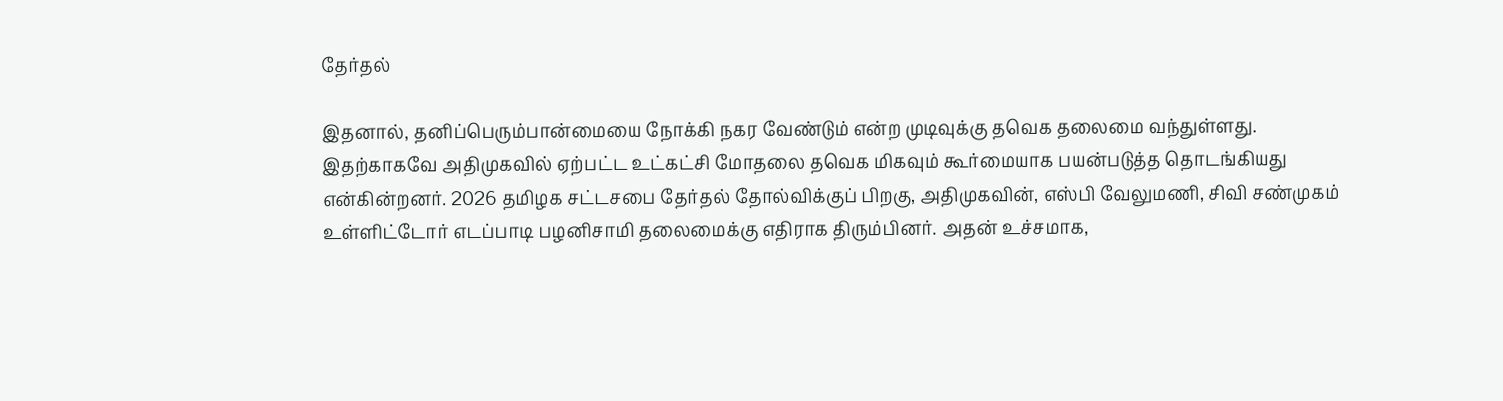தேர்தல்

இதனால், தனிப்பெரும்பான்மையை நோக்கி நகர வேண்டும் என்ற முடிவுக்கு தவெக தலைமை வந்துள்ளது. இதற்காகவே அதிமுகவில் ஏற்பட்ட உட்கட்சி மோதலை தவெக மிகவும் கூர்மையாக பயன்படுத்த தொடங்கியது என்கின்றனர். 2026 தமிழக சட்டசபை தேர்தல் தோல்விக்குப் பிறகு, அதிமுகவின், எஸ்பி வேலுமணி, சிவி சண்முகம் உள்ளிட்டோர் எடப்பாடி பழனிசாமி தலைமைக்கு எதிராக திரும்பினர். அதன் உச்சமாக,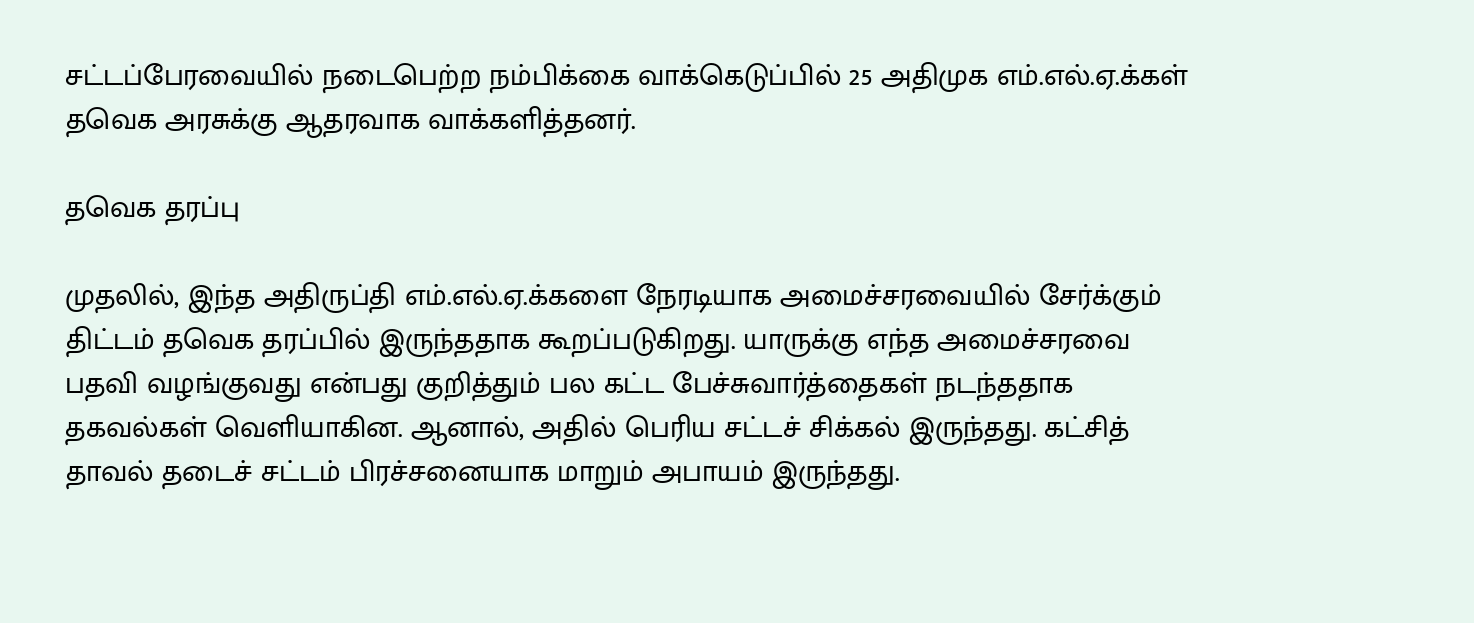சட்டப்பேரவையில் நடைபெற்ற நம்பிக்கை வாக்கெடுப்பில் 25 அதிமுக எம்.எல்.ஏ.க்கள் தவெக அரசுக்கு ஆதரவாக வாக்களித்தனர்.

தவெக தரப்பு

முதலில், இந்த அதிருப்தி எம்.எல்.ஏ.க்களை நேரடியாக அமைச்சரவையில் சேர்க்கும் திட்டம் தவெக தரப்பில் இருந்ததாக கூறப்படுகிறது. யாருக்கு எந்த அமைச்சரவை பதவி வழங்குவது என்பது குறித்தும் பல கட்ட பேச்சுவார்த்தைகள் நடந்ததாக தகவல்கள் வெளியாகின. ஆனால், அதில் பெரிய சட்டச் சிக்கல் இருந்தது. கட்சித் தாவல் தடைச் சட்டம் பிரச்சனையாக மாறும் அபாயம் இருந்தது.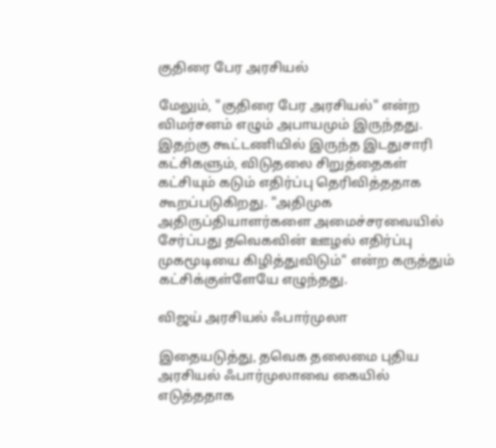குதிரை பேர அரசியல்

மேலும், "குதிரை பேர அரசியல்" என்ற விமர்சனம் எழும் அபாயமும் இருந்தது. இதற்கு கூட்டணியில் இருந்த இடதுசாரி கட்சிகளும், விடுதலை சிறுத்தைகள் கட்சியும் கடும் எதிர்ப்பு தெரிவித்ததாக கூறப்படுகிறது. "அதிமுக அதிருப்தியாளர்களை அமைச்சரவையில் சேர்ப்பது தவெகவின் ஊழல் எதிர்ப்பு முகமூடியை கிழித்துவிடும்" என்ற கருத்தும் கட்சிக்குள்ளேயே எழுந்தது.

விஜய் அரசியல் ஃபார்முலா

இதையடுத்து, தவெக தலைமை புதிய அரசியல் ஃபார்முலாவை கையில் எடுத்ததாக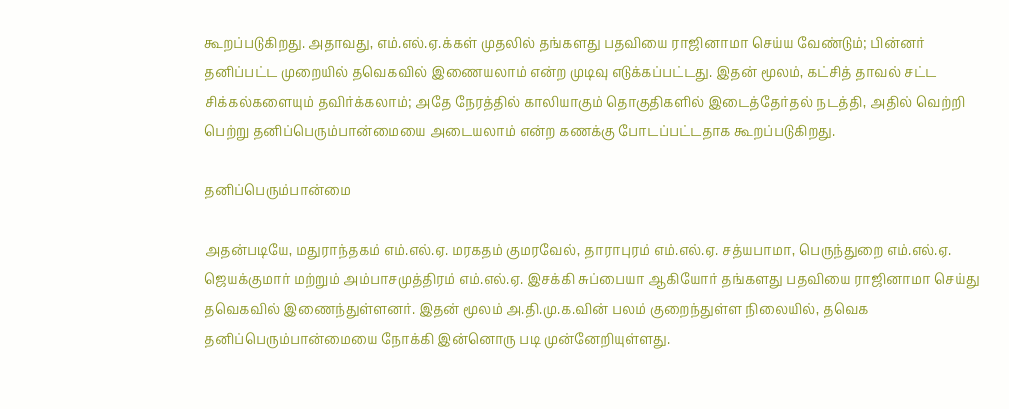கூறப்படுகிறது. அதாவது, எம்.எல்.ஏ.க்கள் முதலில் தங்களது பதவியை ராஜினாமா செய்ய வேண்டும்; பின்னர் தனிப்பட்ட முறையில் தவெகவில் இணையலாம் என்ற முடிவு எடுக்கப்பட்டது. இதன் மூலம், கட்சித் தாவல் சட்ட சிக்கல்களையும் தவிர்க்கலாம்; அதே நேரத்தில் காலியாகும் தொகுதிகளில் இடைத்தேர்தல் நடத்தி, அதில் வெற்றி பெற்று தனிப்பெரும்பான்மையை அடையலாம் என்ற கணக்கு போடப்பட்டதாக கூறப்படுகிறது.

தனிப்பெரும்பான்மை

அதன்படியே, மதுராந்தகம் எம்.எல்.ஏ. மரகதம் குமரவேல், தாராபுரம் எம்.எல்.ஏ. சத்யபாமா, பெருந்துறை எம்.எல்.ஏ. ஜெயக்குமார் மற்றும் அம்பாசமுத்திரம் எம்.எல்.ஏ. இசக்கி சுப்பையா ஆகியோர் தங்களது பதவியை ராஜினாமா செய்து தவெகவில் இணைந்துள்ளனர். இதன் மூலம் அ.தி.மு.க.வின் பலம் குறைந்துள்ள நிலையில், தவெக தனிப்பெரும்பான்மையை நோக்கி இன்னொரு படி முன்னேறியுள்ளது.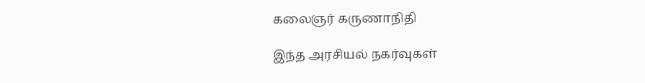கலைஞர் கருணாநிதி

இந்த அரசியல் நகர்வுகள்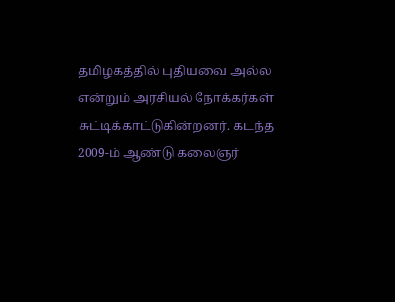தமிழகத்தில் புதியவை அல்ல என்றும் அரசியல் நோக்கர்கள் சுட்டிக்காட்டுகின்றனர். கடந்த 2009-ம் ஆண்டு கலைஞர்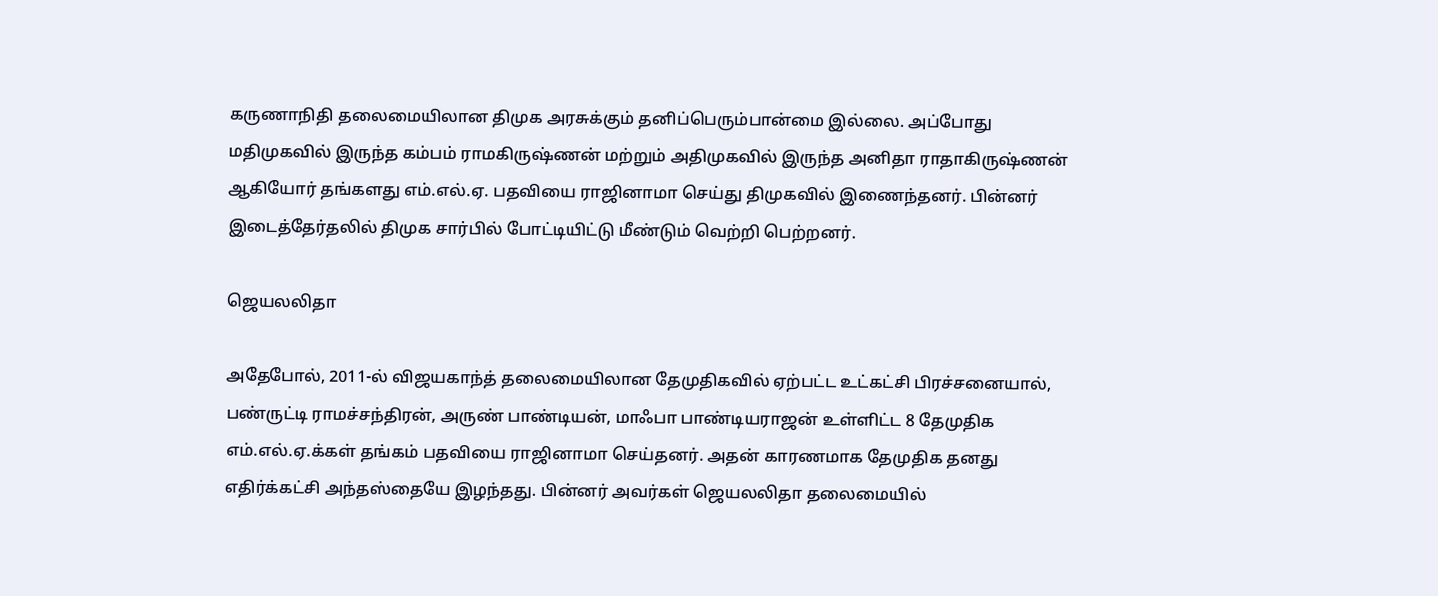கருணாநிதி தலைமையிலான திமுக அரசுக்கும் தனிப்பெரும்பான்மை இல்லை. அப்போது மதிமுகவில் இருந்த கம்பம் ராமகிருஷ்ணன் மற்றும் அதிமுகவில் இருந்த அனிதா ராதாகிருஷ்ணன் ஆகியோர் தங்களது எம்.எல்.ஏ. பதவியை ராஜினாமா செய்து திமுகவில் இணைந்தனர். பின்னர் இடைத்தேர்தலில் திமுக சார்பில் போட்டியிட்டு மீண்டும் வெற்றி பெற்றனர்.

ஜெயலலிதா

அதேபோல், 2011-ல் விஜயகாந்த் தலைமையிலான தேமுதிகவில் ஏற்பட்ட உட்கட்சி பிரச்சனையால், பண்ருட்டி ராமச்சந்திரன், அருண் பாண்டியன், மாஃபா பாண்டியராஜன் உள்ளிட்ட 8 தேமுதிக எம்.எல்.ஏ.க்கள் தங்கம் பதவியை ராஜினாமா செய்தனர். அதன் காரணமாக தேமுதிக தனது எதிர்க்கட்சி அந்தஸ்தையே இழந்தது. பின்னர் அவர்கள் ஜெயலலிதா தலைமையில்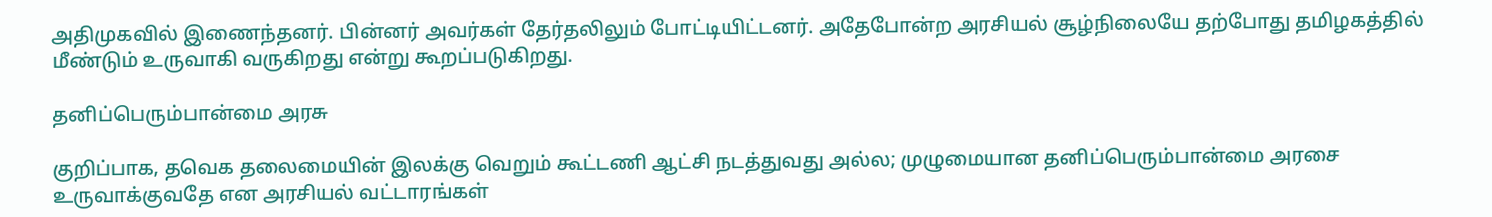அதிமுகவில் இணைந்தனர். பின்னர் அவர்கள் தேர்தலிலும் போட்டியிட்டனர். அதேபோன்ற அரசியல் சூழ்நிலையே தற்போது தமிழகத்தில் மீண்டும் உருவாகி வருகிறது என்று கூறப்படுகிறது.

தனிப்பெரும்பான்மை அரசு

குறிப்பாக, தவெக தலைமையின் இலக்கு வெறும் கூட்டணி ஆட்சி நடத்துவது அல்ல; முழுமையான தனிப்பெரும்பான்மை அரசை உருவாக்குவதே என அரசியல் வட்டாரங்கள்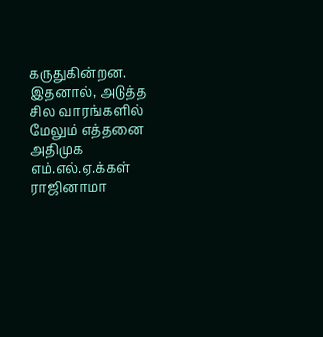கருதுகின்றன. இதனால், அடுத்த சில வாரங்களில் மேலும் எத்தனை அதிமுக எம்.எல்.ஏ.க்கள் ராஜினாமா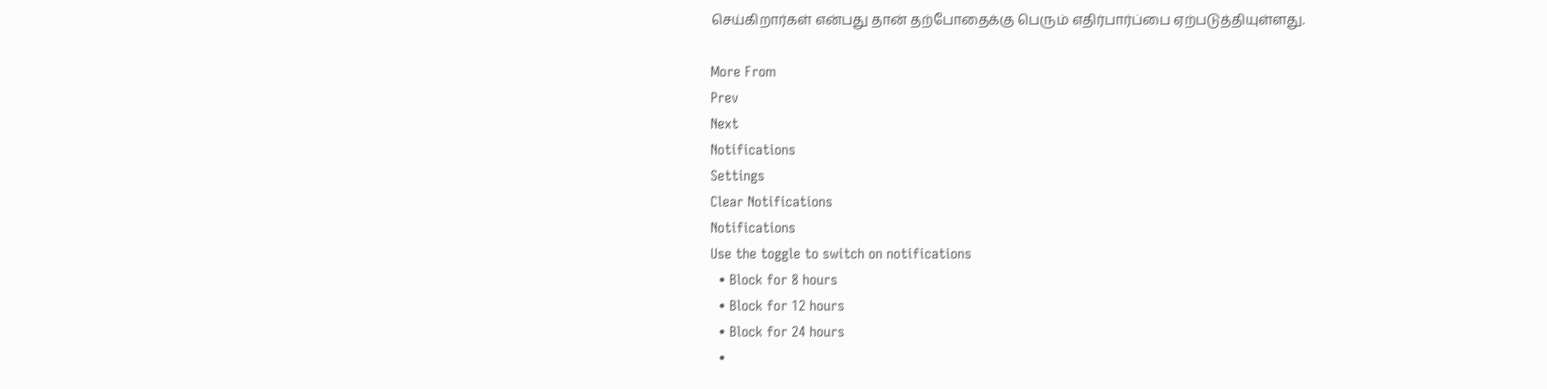செய்கிறார்கள் என்பது தான் தற்போதைக்கு பெரும் எதிர்பார்ப்பை ஏற்படுத்தியுள்ளது.

More From
Prev
Next
Notifications
Settings
Clear Notifications
Notifications
Use the toggle to switch on notifications
  • Block for 8 hours
  • Block for 12 hours
  • Block for 24 hours
  •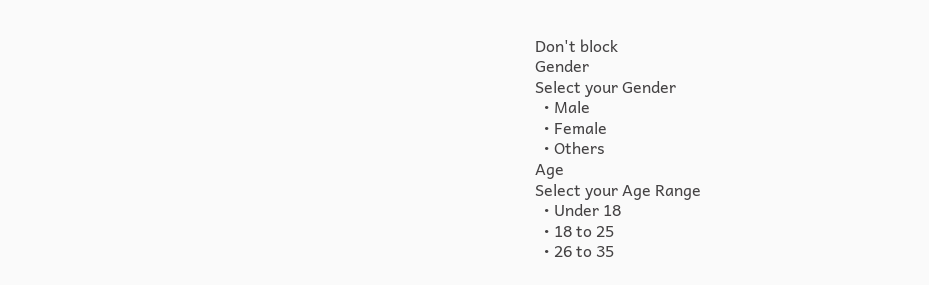Don't block
Gender
Select your Gender
  • Male
  • Female
  • Others
Age
Select your Age Range
  • Under 18
  • 18 to 25
  • 26 to 35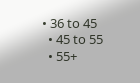• 36 to 45
  • 45 to 55
  • 55+